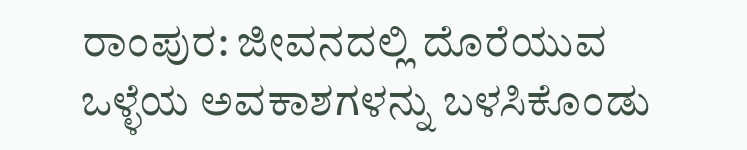ರಾಂಪುರ: ಜೀವನದಲ್ಲಿ ದೊರೆಯುವ ಒಳ್ಳೆಯ ಅವಕಾಶಗಳನ್ನು ಬಳಸಿಕೊಂಡು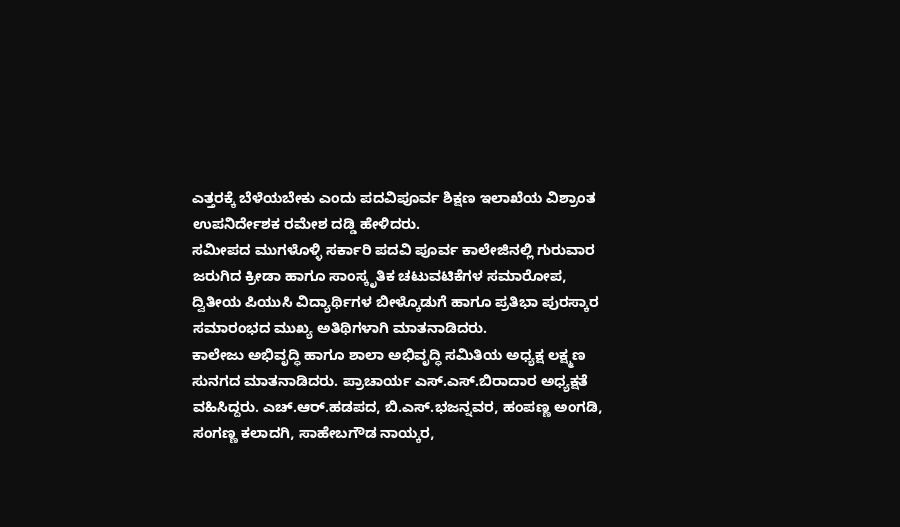ಎತ್ತರಕ್ಕೆ ಬೆಳೆಯಬೇಕು ಎಂದು ಪದವಿಪೂರ್ವ ಶಿಕ್ಷಣ ಇಲಾಖೆಯ ವಿಶ್ರಾಂತ ಉಪನಿರ್ದೇಶಕ ರಮೇಶ ದಡ್ಡಿ ಹೇಳಿದರು.
ಸಮೀಪದ ಮುಗಳೊಳ್ಳಿ ಸರ್ಕಾರಿ ಪದವಿ ಪೂರ್ವ ಕಾಲೇಜಿನಲ್ಲಿ ಗುರುವಾರ ಜರುಗಿದ ಕ್ರೀಡಾ ಹಾಗೂ ಸಾಂಸ್ಕೃತಿಕ ಚಟುವಟಿಕೆಗಳ ಸಮಾರೋಪ, ದ್ವಿತೀಯ ಪಿಯುಸಿ ವಿದ್ಯಾರ್ಥಿಗಳ ಬೀಳ್ಕೊಡುಗೆ ಹಾಗೂ ಪ್ರತಿಭಾ ಪುರಸ್ಕಾರ ಸಮಾರಂಭದ ಮುಖ್ಯ ಅತಿಥಿಗಳಾಗಿ ಮಾತನಾಡಿದರು.
ಕಾಲೇಜು ಅಭಿವೃದ್ಧಿ ಹಾಗೂ ಶಾಲಾ ಅಭಿವೃದ್ಧಿ ಸಮಿತಿಯ ಅಧ್ಯಕ್ಷ ಲಕ್ಷ್ಮಣ ಸುನಗದ ಮಾತನಾಡಿದರು. ಪ್ರಾಚಾರ್ಯ ಎಸ್.ಎಸ್.ಬಿರಾದಾರ ಅಧ್ಯಕ್ಷತೆ ವಹಿಸಿದ್ದರು. ಎಚ್.ಆರ್.ಹಡಪದ, ಬಿ.ಎಸ್.ಭಜನ್ನವರ, ಹಂಪಣ್ಣ ಅಂಗಡಿ, ಸಂಗಣ್ಣ ಕಲಾದಗಿ, ಸಾಹೇಬಗೌಡ ನಾಯ್ಕರ,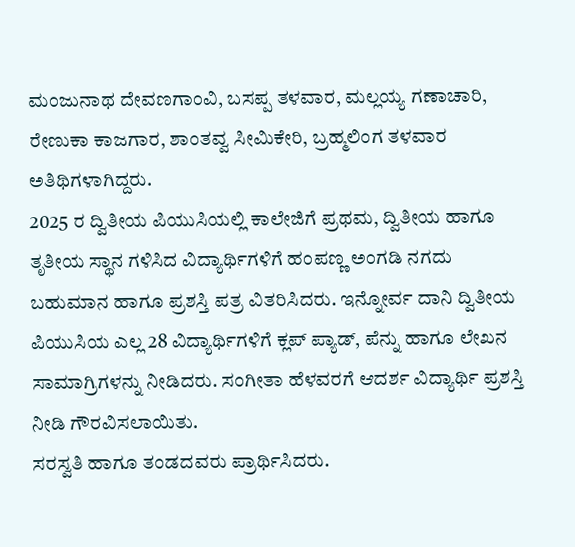ಮಂಜುನಾಥ ದೇವಣಗಾಂವಿ, ಬಸಪ್ಪ ತಳವಾರ, ಮಲ್ಲಯ್ಯ ಗಣಾಚಾರಿ, ರೇಣುಕಾ ಕಾಜಗಾರ, ಶಾಂತವ್ವ ಸೀಮಿಕೇರಿ, ಬ್ರಹ್ಮಲಿಂಗ ತಳವಾರ ಅತಿಥಿಗಳಾಗಿದ್ದರು.
2025 ರ ದ್ವಿತೀಯ ಪಿಯುಸಿಯಲ್ಲಿ ಕಾಲೇಜಿಗೆ ಪ್ರಥಮ, ದ್ವಿತೀಯ ಹಾಗೂ ತೃತೀಯ ಸ್ಥಾನ ಗಳಿಸಿದ ವಿದ್ಯಾರ್ಥಿಗಳಿಗೆ ಹಂಪಣ್ಣ ಅಂಗಡಿ ನಗದು ಬಹುಮಾನ ಹಾಗೂ ಪ್ರಶಸ್ತಿ ಪತ್ರ ವಿತರಿಸಿದರು. ಇನ್ನೋರ್ವ ದಾನಿ ದ್ವಿತೀಯ ಪಿಯುಸಿಯ ಎಲ್ಲ 28 ವಿದ್ಯಾರ್ಥಿಗಳಿಗೆ ಕ್ಲಪ್ ಪ್ಯಾಡ್, ಪೆನ್ನು ಹಾಗೂ ಲೇಖನ ಸಾಮಾಗ್ರಿಗಳನ್ನು ನೀಡಿದರು. ಸಂಗೀತಾ ಹೆಳವರಗೆ ಆದರ್ಶ ವಿದ್ಯಾರ್ಥಿ ಪ್ರಶಸ್ತಿ ನೀಡಿ ಗೌರವಿಸಲಾಯಿತು.
ಸರಸ್ವತಿ ಹಾಗೂ ತಂಡದವರು ಪ್ರಾರ್ಥಿಸಿದರು.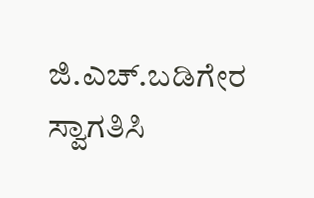ಜಿ.ಎಚ್.ಬಡಿಗೇರ ಸ್ವಾಗತಿಸಿ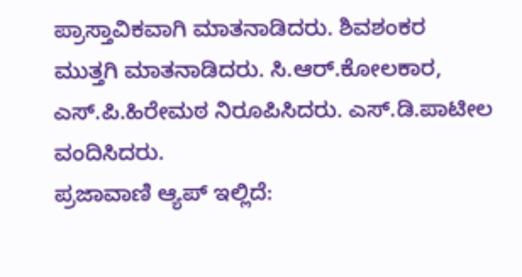ಪ್ರಾಸ್ತಾವಿಕವಾಗಿ ಮಾತನಾಡಿದರು. ಶಿವಶಂಕರ ಮುತ್ತಗಿ ಮಾತನಾಡಿದರು. ಸಿ.ಆರ್.ಕೋಲಕಾರ, ಎಸ್.ಪಿ.ಹಿರೇಮಠ ನಿರೂಪಿಸಿದರು. ಎಸ್.ಡಿ.ಪಾಟೀಲ ವಂದಿಸಿದರು.
ಪ್ರಜಾವಾಣಿ ಆ್ಯಪ್ ಇಲ್ಲಿದೆ: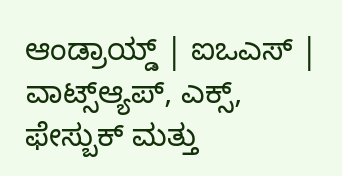ಆಂಡ್ರಾಯ್ಡ್ | ಐಒಎಸ್ | ವಾಟ್ಸ್ಆ್ಯಪ್, ಎಕ್ಸ್, ಫೇಸ್ಬುಕ್ ಮತ್ತು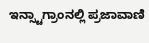ಇನ್ಸ್ಟಾಗ್ರಾಂನಲ್ಲಿ ಪ್ರಜಾವಾಣಿ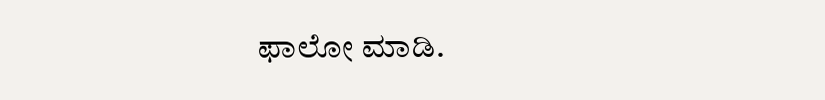ಫಾಲೋ ಮಾಡಿ.